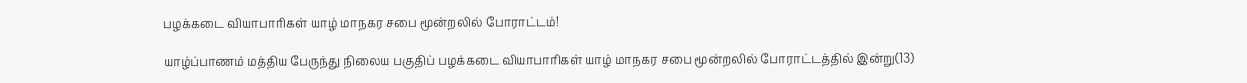பழக்கடை வியாபாரிகள் யாழ் மாநகர சபை மூன்றலில் போராட்டம்!

யாழ்ப்பாணம் மத்திய பேருந்து நிலைய பகுதிப் பழக்கடை வியாபாரிகள் யாழ் மாநகர சபை மூன்றலில் போராட்டத்தில் இன்று(13)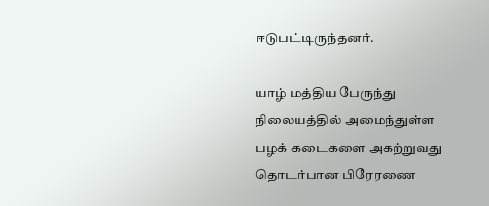ஈடுபட்டிருந்தனர்.

யாழ் மத்திய பேருந்து நிலையத்தில் அமைந்துள்ள பழக் கடைகளை அகற்றுவது தொடர்பான பிரேரணை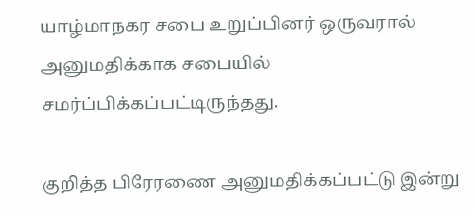யாழ்மாநகர சபை உறுப்பினர் ஒருவரால் அனுமதிக்காக சபையில் சமர்ப்பிக்கப்பட்டிருந்தது.

குறித்த பிரேரணை அனுமதிக்கப்பட்டு இன்று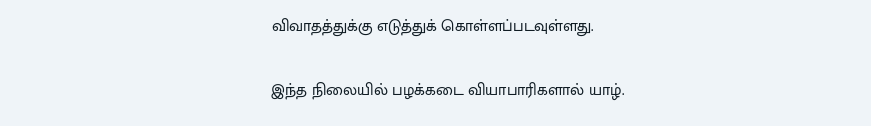விவாதத்துக்கு எடுத்துக் கொள்ளப்படவுள்ளது.

இந்த நிலையில் பழக்கடை வியாபாரிகளால் யாழ்.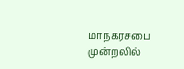மாநகரசபை முன்றலில்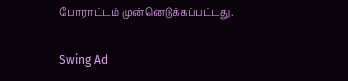போராட்டம் முன்னெடுக்கப்பட்டது.

Swing Ad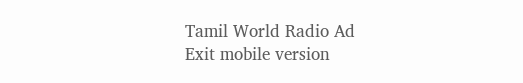Tamil World Radio Ad
Exit mobile version